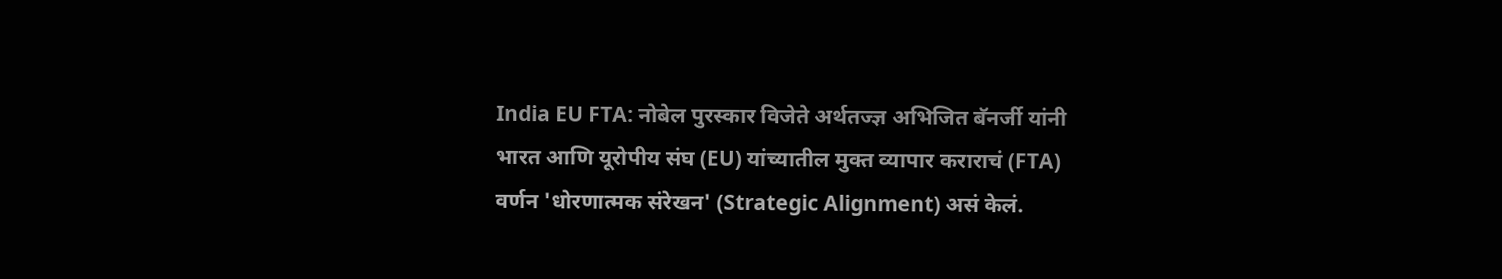India EU FTA: नोबेल पुरस्कार विजेते अर्थतज्ज्ञ अभिजित बॅनर्जी यांनी भारत आणि यूरोपीय संघ (EU) यांच्यातील मुक्त व्यापार कराराचं (FTA) वर्णन 'धोरणात्मक संरेखन' (Strategic Alignment) असं केलं.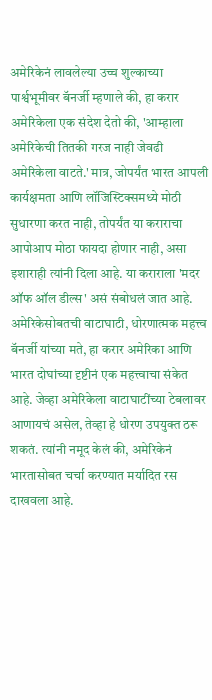अमेरिकेनं लावलेल्या उच्च शुल्काच्या पार्श्वभूमीवर बॅनर्जी म्हणाले की, हा करार अमेरिकेला एक संदेश देतो की, 'आम्हाला अमेरिकेची तितकी गरज नाही जेवढी अमेरिकेला वाटते.' मात्र, जोपर्यंत भारत आपली कार्यक्षमता आणि लॉजिस्टिक्समध्ये मोठी सुधारणा करत नाही, तोपर्यंत या कराराचा आपोआप मोठा फायदा होणार नाही, असा इशाराही त्यांनी दिला आहे. या कराराला 'मदर ऑफ ऑल डील्स' असं संबोधलं जात आहे.
अमेरिकेसोबतची वाटाघाटी, धोरणात्मक महत्त्व
बॅनर्जी यांच्या मते, हा करार अमेरिका आणि भारत दोघांच्या दृष्टीनं एक महत्त्वाचा संकेत आहे. जेव्हा अमेरिकेला वाटाघाटींच्या टेबलावर आणायचं असेल, तेव्हा हे धोरण उपयुक्त ठरू शकतं. त्यांनी नमूद केलं की, अमेरिकेनं भारतासोबत चर्चा करण्यात मर्यादित रस दाखवला आहे.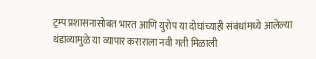ट्रम्प प्रशासनासोबत भारत आणि युरोप या दोघांच्याही संबंधांमध्ये आलेल्या थंडाव्यामुळे या व्यापार कराराला नवी गती मिळाली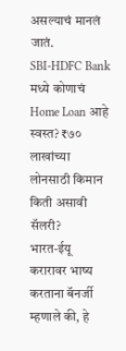असल्याचं मानलं जातं.
SBI-HDFC Bank मध्ये कोणाचं Home Loan आहे स्वस्त? ₹७० लाखांच्या लोनसाठी किमान किती असावी सॅलरी?
भारत-ईयू करारावर भाष्य करताना बॅनर्जी म्हणाले की, हे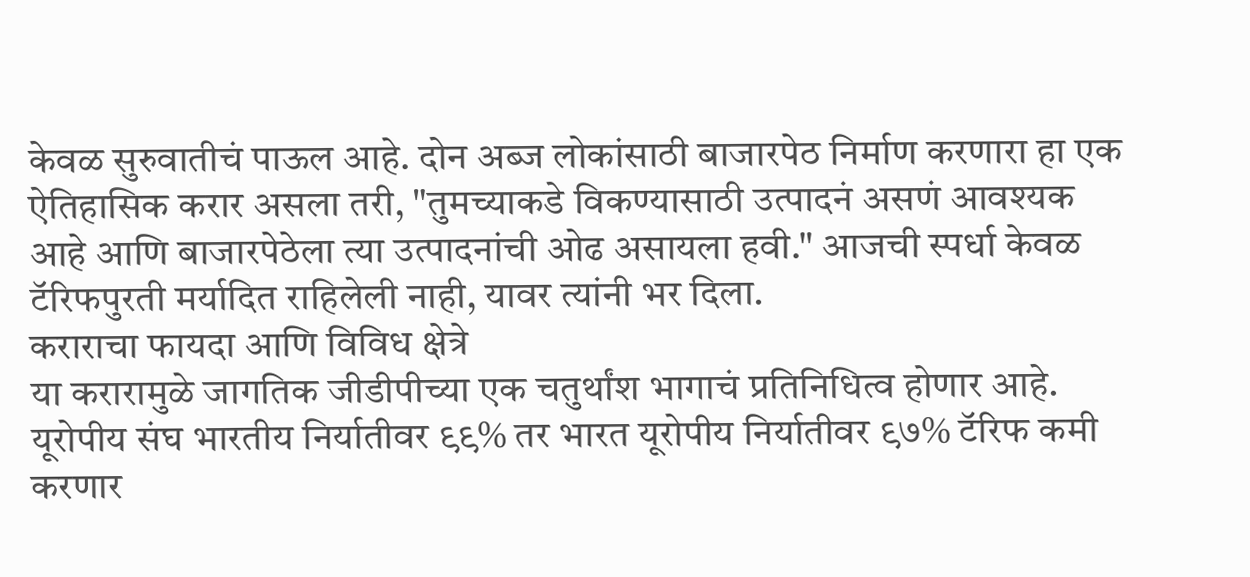केवळ सुरुवातीचं पाऊल आहे. दोन अब्ज लोकांसाठी बाजारपेठ निर्माण करणारा हा एक ऐतिहासिक करार असला तरी, "तुमच्याकडे विकण्यासाठी उत्पादनं असणं आवश्यक आहे आणि बाजारपेठेला त्या उत्पादनांची ओढ असायला हवी." आजची स्पर्धा केवळ टॅरिफपुरती मर्यादित राहिलेली नाही, यावर त्यांनी भर दिला.
कराराचा फायदा आणि विविध क्षेत्रे
या करारामुळे जागतिक जीडीपीच्या एक चतुर्थांश भागाचं प्रतिनिधित्व होणार आहे. यूरोपीय संघ भारतीय निर्यातीवर ९९% तर भारत यूरोपीय निर्यातीवर ९७% टॅरिफ कमी करणार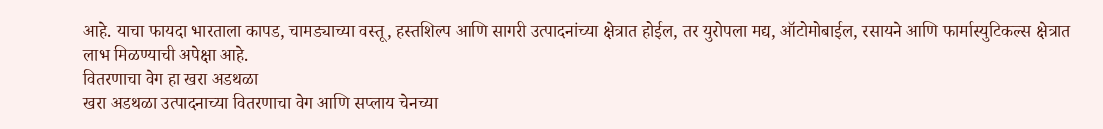आहे. याचा फायदा भारताला कापड, चामड्याच्या वस्तू, हस्तशिल्प आणि सागरी उत्पादनांच्या क्षेत्रात होईल, तर युरोपला मद्य, ऑटोमोबाईल, रसायने आणि फार्मास्युटिकल्स क्षेत्रात लाभ मिळण्याची अपेक्षा आहे.
वितरणाचा वेग हा खरा अडथळा
खरा अडथळा उत्पादनाच्या वितरणाचा वेग आणि सप्लाय चेनच्या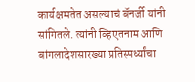कार्यक्षमतेत असल्याचं बॅनर्जी यांनी सांगितले. त्यांनी व्हिएतनाम आणि बांगलादेशसारख्या प्रतिस्पर्ध्यांचा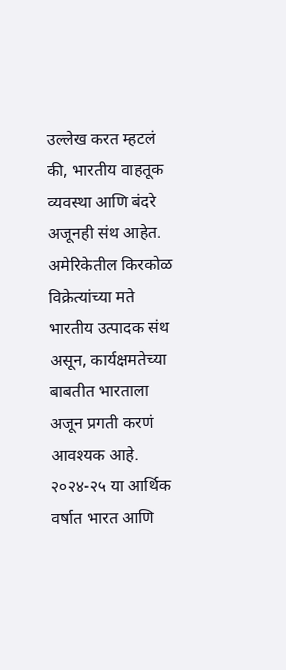उल्लेख करत म्हटलं की, भारतीय वाहतूक व्यवस्था आणि बंदरे अजूनही संथ आहेत. अमेरिकेतील किरकोळ विक्रेत्यांच्या मते भारतीय उत्पादक संथ असून, कार्यक्षमतेच्या बाबतीत भारताला अजून प्रगती करणं आवश्यक आहे. २०२४-२५ या आर्थिक वर्षात भारत आणि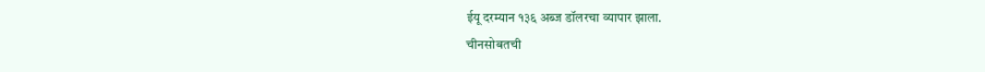ईयू दरम्यान १३६ अब्ज डॉलरचा व्यापार झाला.
चीनसोबतची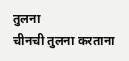तुलना
चीनची तुलना करताना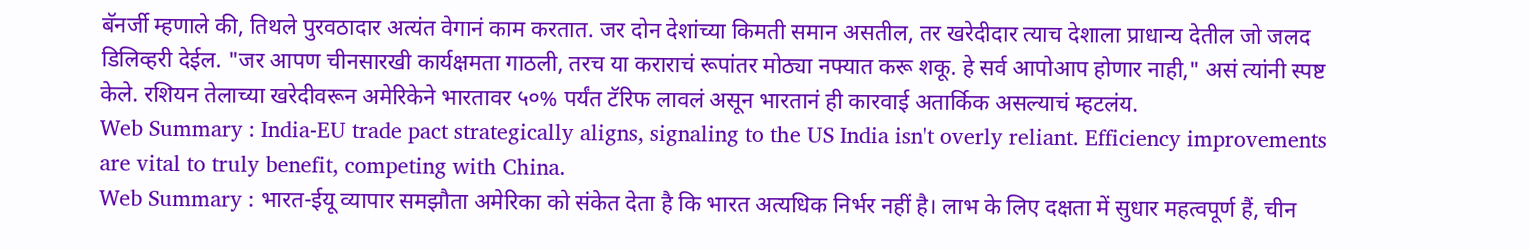बॅनर्जी म्हणाले की, तिथले पुरवठादार अत्यंत वेगानं काम करतात. जर दोन देशांच्या किमती समान असतील, तर खरेदीदार त्याच देशाला प्राधान्य देतील जो जलद डिलिव्हरी देईल. "जर आपण चीनसारखी कार्यक्षमता गाठली, तरच या कराराचं रूपांतर मोठ्या नफ्यात करू शकू. हे सर्व आपोआप होणार नाही," असं त्यांनी स्पष्ट केले. रशियन तेलाच्या खरेदीवरून अमेरिकेने भारतावर ५०% पर्यंत टॅरिफ लावलं असून भारतानं ही कारवाई अतार्किक असल्याचं म्हटलंय.
Web Summary : India-EU trade pact strategically aligns, signaling to the US India isn't overly reliant. Efficiency improvements are vital to truly benefit, competing with China.
Web Summary : भारत-ईयू व्यापार समझौता अमेरिका को संकेत देता है कि भारत अत्यधिक निर्भर नहीं है। लाभ के लिए दक्षता में सुधार महत्वपूर्ण हैं, चीन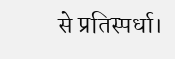से प्रतिस्पर्धा।